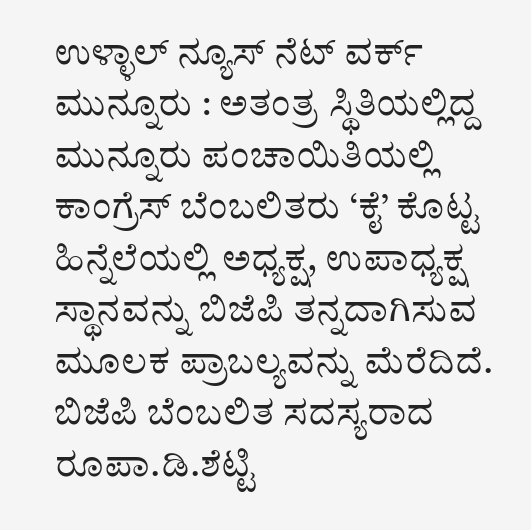ಉಳ್ಳಾಲ್ ನ್ಯೂಸ್ ನೆಟ್ ವರ್ಕ್
ಮುನ್ನೂರು : ಅತಂತ್ರ ಸ್ಥಿತಿಯಲ್ಲಿದ್ದ ಮುನ್ನೂರು ಪಂಚಾಯಿತಿಯಲ್ಲಿ ಕಾಂಗ್ರೆಸ್ ಬೆಂಬಲಿತರು ‘ಕೈ’ ಕೊಟ್ಟ ಹಿನ್ನೆಲೆಯಲ್ಲಿ ಅಧ್ಯಕ್ಷ, ಉಪಾಧ್ಯಕ್ಷ ಸ್ಥಾನವನ್ನು ಬಿಜೆಪಿ ತನ್ನದಾಗಿಸುವ ಮೂಲಕ ಪ್ರಾಬಲ್ಯವನ್ನು ಮೆರೆದಿದೆ.
ಬಿಜೆಪಿ ಬೆಂಬಲಿತ ಸದಸ್ಯರಾದ ರೂಪಾ.ಡಿ.ಶೆಟ್ಟಿ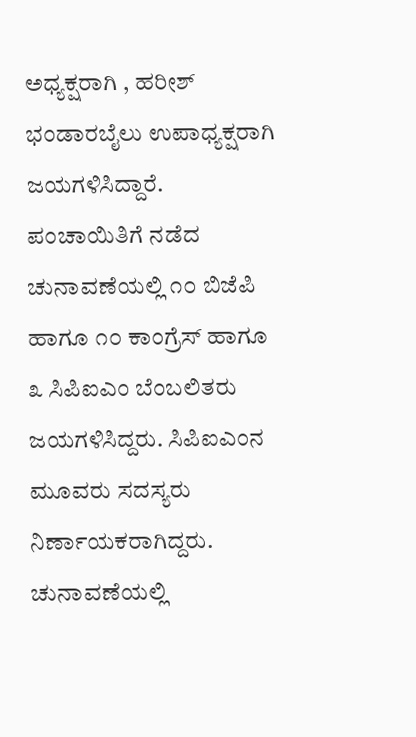ಅಧ್ಯಕ್ಷರಾಗಿ , ಹರೀಶ್ ಭಂಡಾರಬೈಲು ಉಪಾಧ್ಯಕ್ಷರಾಗಿ ಜಯಗಳಿಸಿದ್ದಾರೆ. ಪಂಚಾಯಿತಿಗೆ ನಡೆದ ಚುನಾವಣೆಯಲ್ಲಿ ೧೦ ಬಿಜೆಪಿ ಹಾಗೂ ೧೦ ಕಾಂಗ್ರೆಸ್ ಹಾಗೂ ೩ ಸಿಪಿಐಎಂ ಬೆಂಬಲಿತರು ಜಯಗಳಿಸಿದ್ದರು. ಸಿಪಿಐಎಂನ ಮೂವರು ಸದಸ್ಯರು ನಿರ್ಣಾಯಕರಾಗಿದ್ದರು. ಚುನಾವಣೆಯಲ್ಲಿ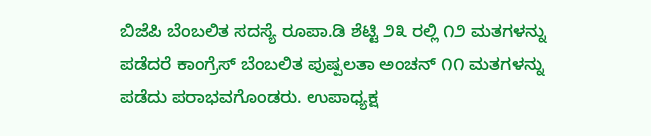ಬಿಜೆಪಿ ಬೆಂಬಲಿತ ಸದಸ್ಯೆ ರೂಪಾ.ಡಿ ಶೆಟ್ಟಿ ೨೩ ರಲ್ಲಿ ೧೨ ಮತಗಳನ್ನು ಪಡೆದರೆ ಕಾಂಗ್ರೆಸ್ ಬೆಂಬಲಿತ ಪುಷ್ಪಲತಾ ಅಂಚನ್ ೧೧ ಮತಗಳನ್ನು ಪಡೆದು ಪರಾಭವಗೊಂಡರು. ಉಪಾಧ್ಯಕ್ಷ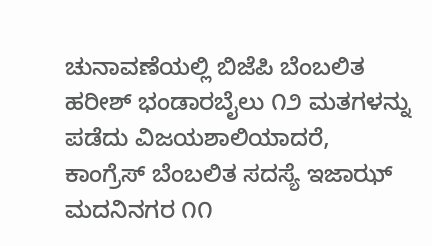ಚುನಾವಣೆಯಲ್ಲಿ ಬಿಜೆಪಿ ಬೆಂಬಲಿತ ಹರೀಶ್ ಭಂಡಾರಬೈಲು ೧೨ ಮತಗಳನ್ನು ಪಡೆದು ವಿಜಯಶಾಲಿಯಾದರೆ, ಕಾಂಗ್ರೆಸ್ ಬೆಂಬಲಿತ ಸದಸ್ಯೆ ಇಜಾಝ್ ಮದನಿನಗರ ೧೧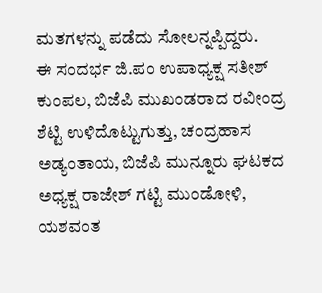ಮತಗಳನ್ನು ಪಡೆದು ಸೋಲನ್ನಪ್ಪಿದ್ದರು.
ಈ ಸಂದರ್ಭ ಜಿ.ಪಂ ಉಪಾಧ್ಯಕ್ಷ ಸತೀಶ್ ಕುಂಪಲ, ಬಿಜೆಪಿ ಮುಖಂಡರಾದ ರವೀಂದ್ರ ಶೆಟ್ಟಿ ಉಳಿದೊಟ್ಟುಗುತ್ತು, ಚಂದ್ರಹಾಸ ಅಡ್ಯಂತಾಯ, ಬಿಜೆಪಿ ಮುನ್ನೂರು ಘಟಕದ ಅಧ್ಯಕ್ಷ ರಾಜೇಶ್ ಗಟ್ಟಿ ಮುಂಡೋಳಿ, ಯಶವಂತ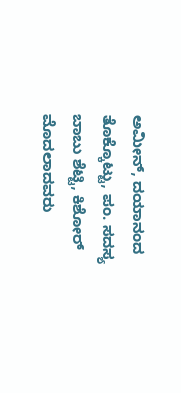ಅಮೀನ್, ದಯಾನಂದ ತೊಕ್ಕೊಟ್ಟು, ಪಂ. ಸದಸ್ಯ ಬಾಬು ಶೆಟ್ಟಿ, ಕಿಶೋರ್ ಮೊದಲಾದವರು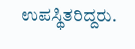ಉಪಸ್ಥಿತರಿದ್ದರು.